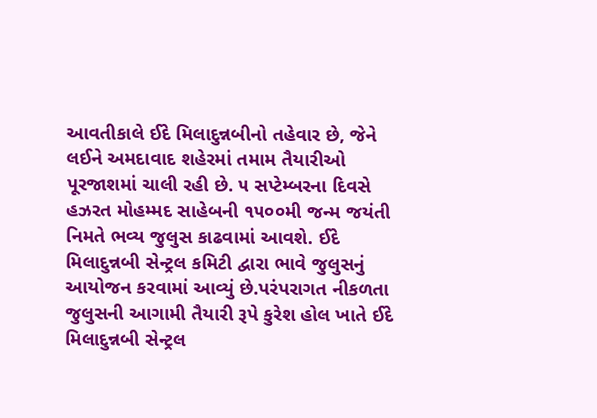આવતીકાલે ઈદે મિલાદુન્નબીનો તહેવાર છે, જેને લઈને અમદાવાદ શહેરમાં તમામ તૈયારીઓ પૂરજાશમાં ચાલી રહી છે. ૫ સપ્ટેમ્બરના દિવસે હઝરત મોહમ્મદ સાહેબની ૧૫૦૦મી જન્મ જયંતી નિમતે ભવ્ય જુલુસ કાઢવામાં આવશે. ઈદે મિલાદુન્નબી સેન્ટ્રલ કમિટી દ્વારા ભાવે જુલુસનું આયોજન કરવામાં આવ્યું છે.પરંપરાગત નીકળતા જુલુસની આગામી તૈયારી રૂપે કુરેશ હોલ ખાતે ઈદે મિલાદુન્નબી સેન્ટ્રલ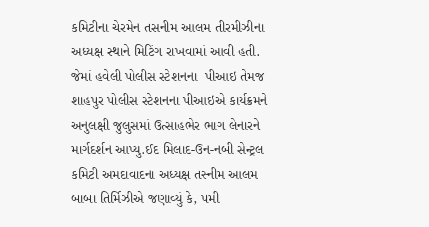કમિટીના ચેરમેન તસનીમ આલમ તીરમીઝીના અધ્યક્ષ સ્થાને મિટિંગ રાખવામાં આવી હતી. જેમાં હવેલી પોલીસ સ્ટેશનના  પીઆઇ તેમજ શાહપુર પોલીસ સ્ટેશનના પીઆઇએ કાર્યક્રમને અનુલક્ષી જુલુસમાં ઉત્સાહભેર ભાગ લેનારને માર્ગદર્શન આપ્યુ.ઈદ મિલાદ-ઉન-નબી સેન્ટ્રલ કમિટી અમદાવાદના અધ્યક્ષ તસ્નીમ આલમ બાબા તિર્મિઝીએ જણાવ્યું કે, ૫મી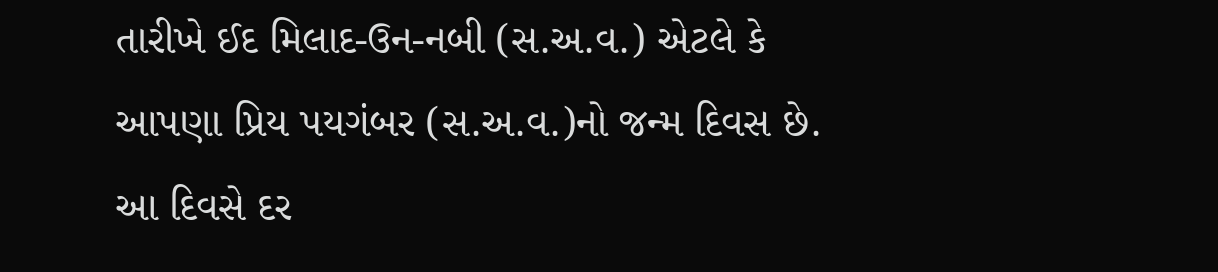તારીખે ઈદ મિલાદ-ઉન-નબી (સ.અ.વ.) એટલે કે આપણા પ્રિય પયગંબર (સ.અ.વ.)નો જન્મ દિવસ છે. આ દિવસે દર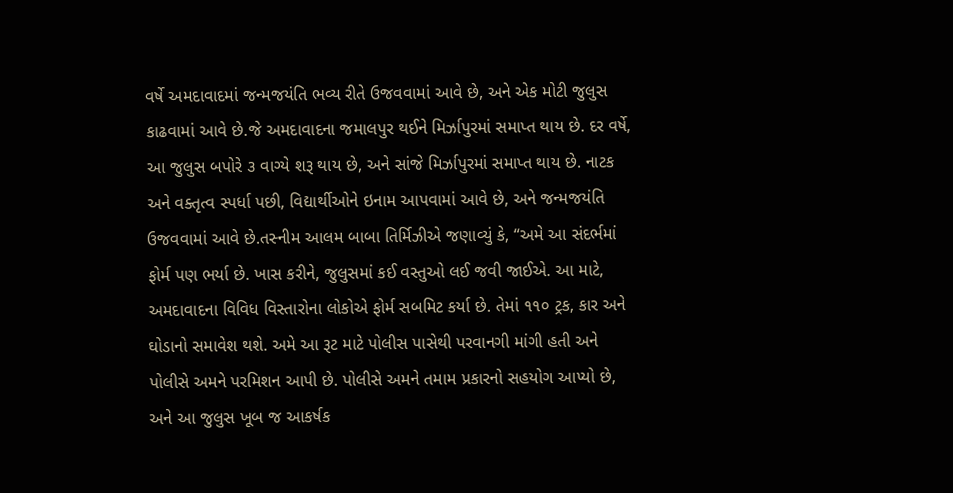વર્ષે અમદાવાદમાં જન્મજયંતિ ભવ્ય રીતે ઉજવવામાં આવે છે, અને એક મોટી જુલુસ કાઢવામાં આવે છે.જે અમદાવાદના જમાલપુર થઈને મિર્ઝાપુરમાં સમાપ્ત થાય છે. દર વર્ષે, આ જુલુસ બપોરે ૩ વાગ્યે શરૂ થાય છે, અને સાંજે મિર્ઝાપુરમાં સમાપ્ત થાય છે. નાટક અને વક્તૃત્વ સ્પર્ધા પછી, વિદ્યાર્થીઓને ઇનામ આપવામાં આવે છે, અને જન્મજયંતિ ઉજવવામાં આવે છે.તસ્નીમ આલમ બાબા તિર્મિઝીએ જણાવ્યું કે, “અમે આ સંદર્ભમાં ફોર્મ પણ ભર્યા છે. ખાસ કરીને, જુલુસમાં કઈ વસ્તુઓ લઈ જવી જાઈએ. આ માટે, અમદાવાદના વિવિધ વિસ્તારોના લોકોએ ફોર્મ સબમિટ કર્યા છે. તેમાં ૧૧૦ ટ્રક, કાર અને ઘોડાનો સમાવેશ થશે. અમે આ રૂટ માટે પોલીસ પાસેથી પરવાનગી માંગી હતી અને પોલીસે અમને પરમિશન આપી છે. પોલીસે અમને તમામ પ્રકારનો સહયોગ આપ્યો છે, અને આ જુલુસ ખૂબ જ આકર્ષક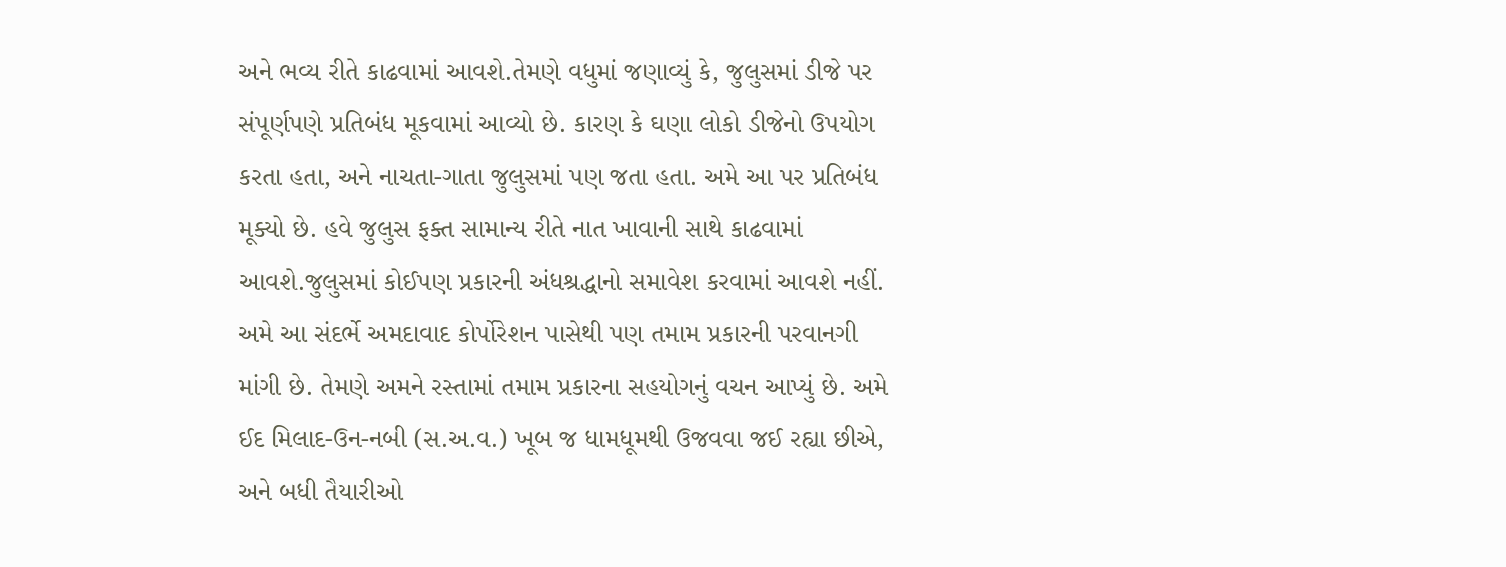અને ભવ્ય રીતે કાઢવામાં આવશે.તેમણે વધુમાં જણાવ્યું કે, જુલુસમાં ડીજે પર સંપૂર્ણપણે પ્રતિબંધ મૂકવામાં આવ્યો છે. કારણ કે ઘણા લોકો ડીજેનો ઉપયોગ કરતા હતા, અને નાચતા-ગાતા જુલુસમાં પણ જતા હતા. અમે આ પર પ્રતિબંધ મૂક્યો છે. હવે જુલુસ ફક્ત સામાન્ય રીતે નાત ખાવાની સાથે કાઢવામાં આવશે.જુલુસમાં કોઈપણ પ્રકારની અંધશ્રદ્ધાનો સમાવેશ કરવામાં આવશે નહીં. અમે આ સંદર્ભે અમદાવાદ કોર્પોરેશન પાસેથી પણ તમામ પ્રકારની પરવાનગી માંગી છે. તેમણે અમને રસ્તામાં તમામ પ્રકારના સહયોગનું વચન આપ્યું છે. અમે ઈદ મિલાદ-ઉન-નબી (સ.અ.વ.) ખૂબ જ ધામધૂમથી ઉજવવા જઈ રહ્યા છીએ, અને બધી તૈયારીઓ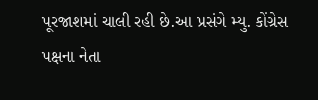પૂરજાશમાં ચાલી રહી છે.આ પ્રસંગે મ્યુ. કોંગ્રેસ પક્ષના નેતા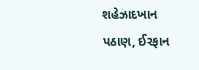શહેઝાદખાન પઠાણ, ઈરફાન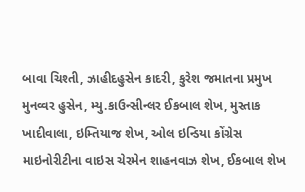બાવા ચિશ્તી, ઝાહીદહુસેન કાદરી, કુરેશ જમાતના પ્રમુખ મુનવ્વર હુસેન, મ્યુ.કાઉન્સીન્લર ઈકબાલ શેખ, મુસ્તાક ખાદીવાલા, ઇમ્તિયાજ શેખ, ઓલ ઇન્ડિયા કોંગ્રેસ માઇનોરીટીના વાઇસ ચેરમેન શાહનવાઝ શેખ, ઈકબાલ શેખ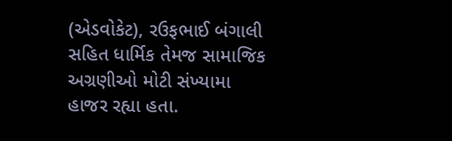(એડવોકેટ), રઉફભાઈ બંગાલી સહિત ધાર્મિક તેમજ સામાજિક અગ્રણીઓ મોટી સંખ્યામા હાજર રહ્યા હતા.